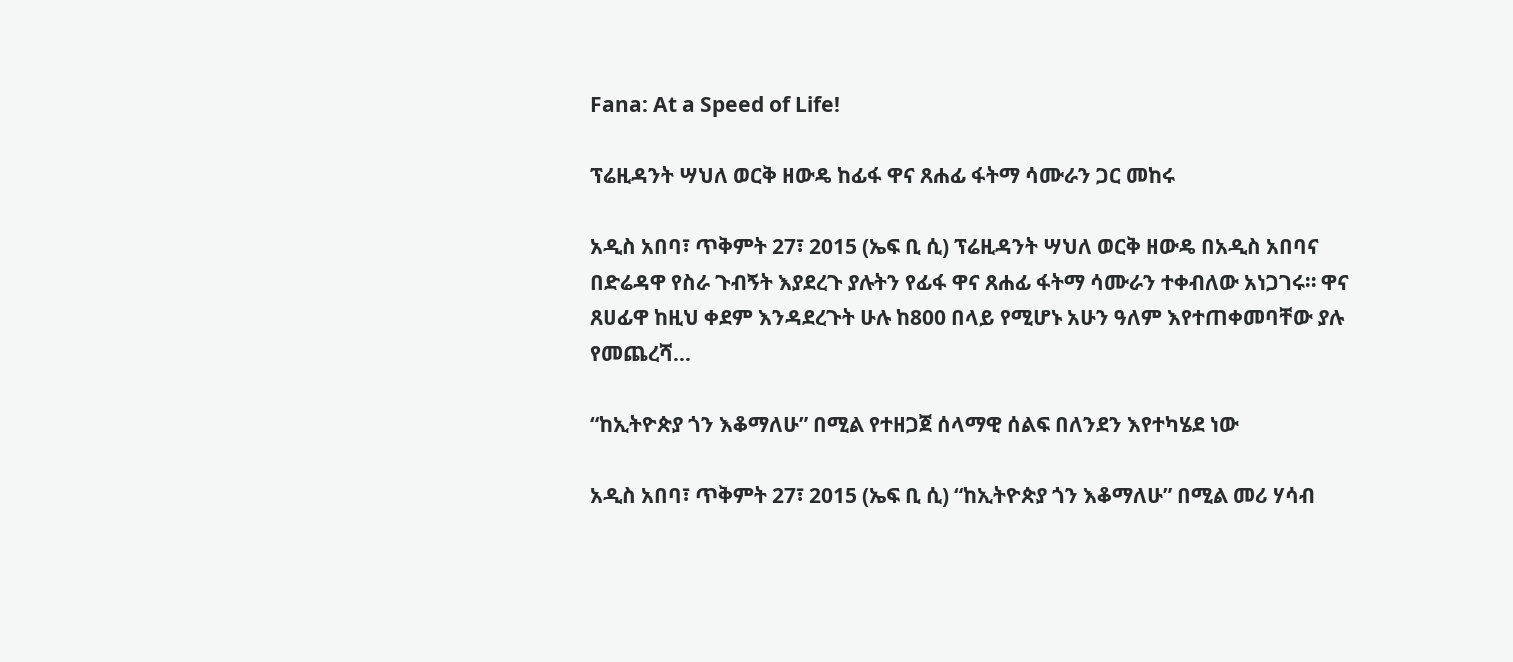Fana: At a Speed of Life!

ፕሬዚዳንት ሣህለ ወርቅ ዘውዴ ከፊፋ ዋና ጸሐፊ ፋትማ ሳሙራን ጋር መከሩ

አዲስ አበባ፣ ጥቅምት 27፣ 2015 (ኤፍ ቢ ሲ) ፕሬዚዳንት ሣህለ ወርቅ ዘውዴ በአዲስ አበባና በድሬዳዋ የስራ ጉብኝት እያደረጉ ያሉትን የፊፋ ዋና ጸሐፊ ፋትማ ሳሙራን ተቀብለው አነጋገሩ። ዋና ጸሀፊዋ ከዚህ ቀደም እንዳደረጉት ሁሉ ከ800 በላይ የሚሆኑ አሁን ዓለም እየተጠቀመባቸው ያሉ የመጨረሻ…

“ከኢትዮጵያ ጎን እቆማለሁ” በሚል የተዘጋጀ ሰላማዊ ሰልፍ በለንደን እየተካሄደ ነው

አዲስ አበባ፣ ጥቅምት 27፣ 2015 (ኤፍ ቢ ሲ) “ከኢትዮጵያ ጎን እቆማለሁ” በሚል መሪ ሃሳብ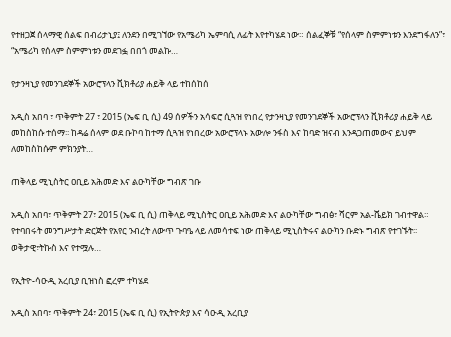የተዘጋጀ ሰላማዊ ሰልፍ በብሪታኒያ፤ ለንደን በሚገኘው የአሜሪካ ኤምባሲ ለፊት እየተካሄደ ነው። ሰልፈኞቹ “የሰላም ስምምነቱን እንደግፋለን”፣ “አሜሪካ የሰላም ስምምነቱን መደገፏ በበጎ መልኩ…

የታንዛኒያ የመንገደኞች አውሮፕላን ቪክቶሪያ ሐይቅ ላይ ተከሰከሰ

አዲስ አበባ ፣ ጥቅምት 27 ፣ 2015 (ኤፍ ቢ ሲ) 49 ሰዎችን አሳፍሮ ሲጓዝ የነበረ የታንዛኒያ የመንገደኞች አውሮፕላን ቪክቶሪያ ሐይቅ ላይ መከስከሱ ተሰማ፡፡ ከዳሬ ሰላም ወደ ቡኮባ ከተማ ሲጓዝ የነበረው አውሮፕላኑ አውሎ ንፋስ እና ከባድ ዝናብ እንዳጋጠመውና ይህም ለመከስከሱም ምክንያት…

ጠቅላይ ሚኒስትር ዐቢይ አሕመድ እና ልዑካቸው ግብጽ ገቡ

አዲስ አበባ፣ ጥቅምት 27፣ 2015 (ኤፍ ቢ ሲ) ጠቅላይ ሚኒስትር ዐቢይ አሕመድ እና ልዑካቸው ግብፅ፣ ሻርም አል-ሼይክ ገብተዋል። የተባበሩት መንግሥታት ድርጅት የአየር ንብረት ለውጥ ጉባዔ ላይ ለመሳተፍ ነው ጠቅላይ ሚኒስትሩና ልዑካን ቡድኑ ግብጽ የተገኙት፡፡ ወቅታዊ፣ትኩስ እና የተሟሉ…

የኢትዮ-ሳዑዲ አረቢያ ቢዝነስ ፎረም ተካሄደ

አዲስ አበባ፣ ጥቅምት 24፣ 2015 (ኤፍ ቢ ሲ) የኢትዮጵያ እና ሳዑዲ አረቢያ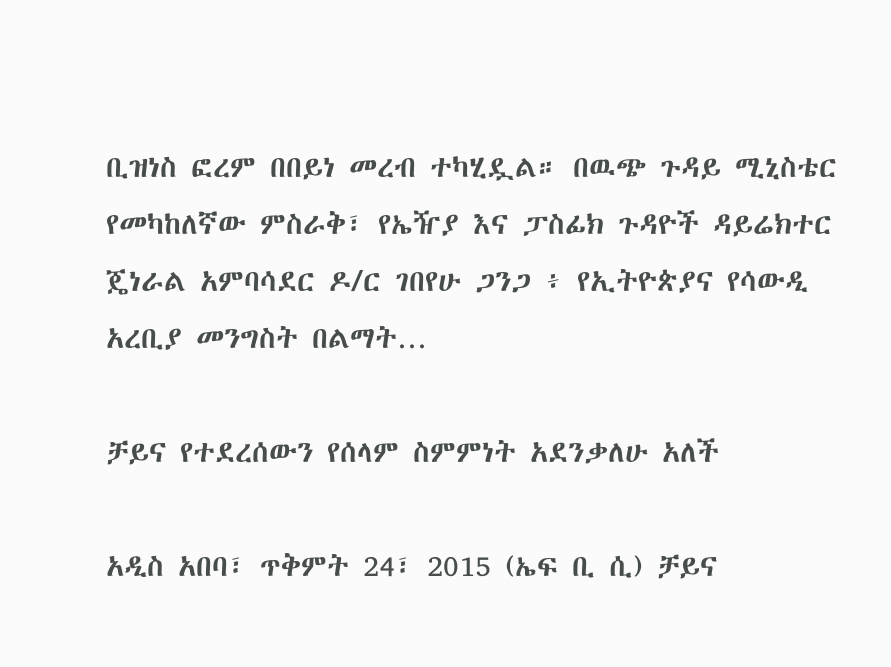ቢዝነስ ፎረም በበይነ መረብ ተካሂዷል። በዉጭ ጉዳይ ሚኒስቴር የመካከለኛው ምስራቅ፣ የኤዥያ እና ፓስፊክ ጉዳዮች ዳይሬክተር ጄነራል አምባሳደር ዶ/ር ገበየሁ ጋንጋ ፥ የኢትዮጵያና የሳውዲ አረቢያ መንግስት በልማት…

ቻይና የተደረሰውን የሰላም ስምምነት አደንቃለሁ አለች

አዲስ አበባ፣ ጥቅምት 24፣ 2015 (ኤፍ ቢ ሲ) ቻይና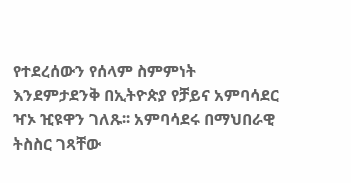የተደረሰውን የሰላም ስምምነት እንደምታደንቅ በኢትዮጵያ የቻይና አምባሳደር ዣኦ ዢዩዋን ገለጹ፡፡ አምባሳደሩ በማህበራዊ ትስስር ገጻቸው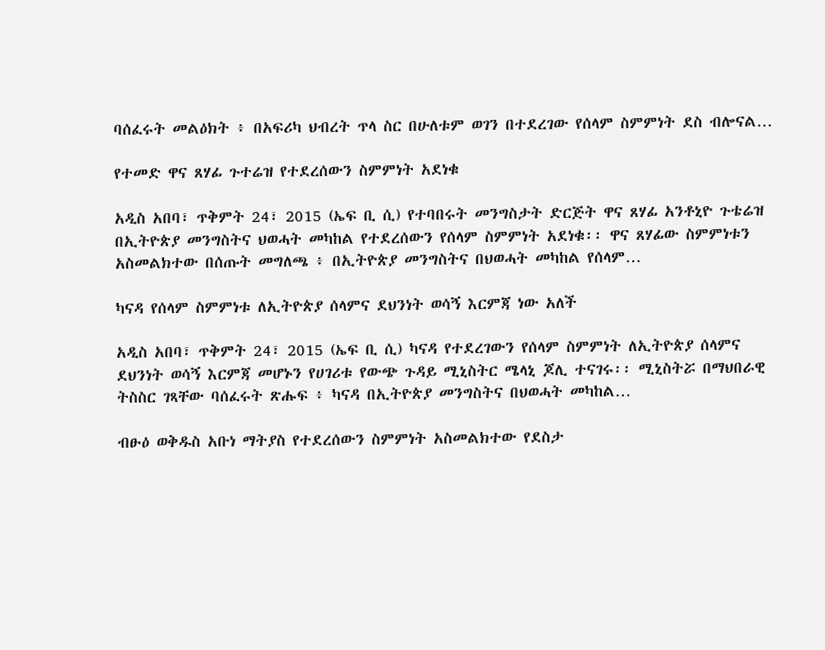ባሰፈሩት መልዕክት ፥ በአፍሪካ ህብረት ጥላ ስር በሁለቱም ወገን በተደረገው የሰላም ስምምነት ደስ ብሎናል…

የተመድ ዋና ጸሃፊ ጉተሬዝ የተደረሰውን ስምምነት አደነቁ

አዲስ አበባ፣ ጥቅምት 24፣ 2015 (ኤፍ ቢ ሲ) የተባበሩት መንግስታት ድርጅት ዋና ጸሃፊ አንቶኒዮ ጉቴሬዝ በኢትዮጵያ መንግስትና ህወሓት መካከል የተደረሰውን የሰላም ስምምነት አደነቁ፡፡ ዋና ጸሃፊው ስምምነቱን አስመልክተው በሰጡት መግለጫ ፥ በኢትዮጵያ መንግስትና በህወሓት መካከል የሰላም…

ካናዳ የሰላም ስምምነቱ ለኢትዮጵያ ሰላምና ደህንነት ወሳኝ እርምጃ ነው አለች

አዲስ አበባ፣ ጥቅምት 24፣ 2015 (ኤፍ ቢ ሲ) ካናዳ የተደረገውን የሰላም ስምምነት ለኢትዮጵያ ሰላምና ደህንነት ወሳኝ እርምጃ መሆኑን የሀገሪቱ የውጭ ጉዳይ ሚኒስትር ሜላኒ ጆሊ ተናገሩ፡፡ ሚኒስትሯ በማህበራዊ ትስስር ገጻቸው ባሰፈሩት ጽሑፍ ፥ ካናዳ በኢትዮጵያ መንግስትና በህወሓት መካከል…

ብፁዕ ወቅዱስ አቡነ ማትያስ የተደረሰውን ስምምነት አስመልክተው የደስታ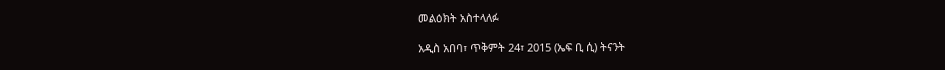መልዕክት አስተላለፉ

አዲስ አበባ፣ ጥቅምት 24፣ 2015 (ኤፍ ቢ ሲ) ትናንት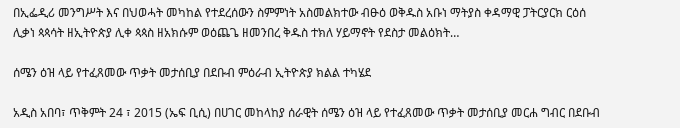በኢፌዲሪ መንግሥት እና በህወሓት መካከል የተደረሰውን ስምምነት አስመልክተው ብፁዕ ወቅዱስ አቡነ ማትያስ ቀዳማዊ ፓትርያርክ ርዕሰ ሊቃነ ጳጳሳት ዘኢትዮጵያ ሊቀ ጳጳስ ዘአክሱም ወዕጨጌ ዘመንበረ ቅዱስ ተክለ ሃይማኖት የደስታ መልዕክት…

ሰሜን ዕዝ ላይ የተፈጸመው ጥቃት መታሰቢያ በደቡብ ምዕራብ ኢትዮጵያ ክልል ተካሄደ

አዲስ አበባ፣ ጥቅምት 24 ፣ 2015 (ኤፍ ቢሲ) በሀገር መከላከያ ሰራዊት ሰሜን ዕዝ ላይ የተፈጸመው ጥቃት መታሰቢያ መርሐ ግብር በደቡብ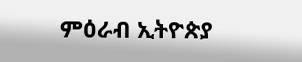ምዕራብ ኢትዮጵያ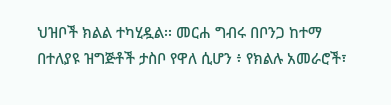ህዝቦች ክልል ተካሂዷል፡፡ መርሐ ግብሩ በቦንጋ ከተማ በተለያዩ ዝግጅቶች ታስቦ የዋለ ሲሆን ፥ የክልሉ አመራሮች፣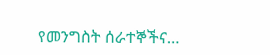የመንግስት ሰራተኞችና…